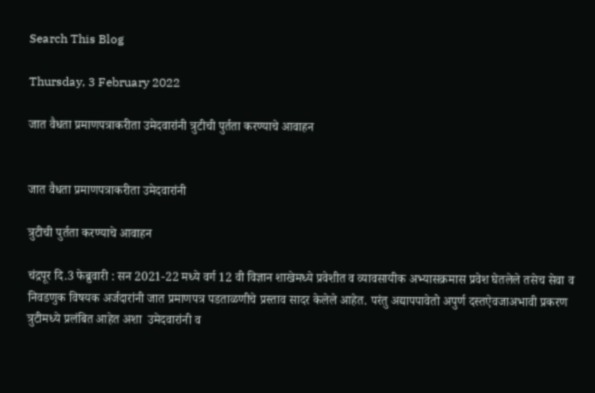Search This Blog

Thursday, 3 February 2022

जात वैधता प्रमाणपत्राकरीता उमेदवारांनी त्रुटीची पुर्तता करण्याचे आवाहन


जात वैधता प्रमाणपत्राकरीता उमेदवारांनी

त्रुटीची पुर्तता करण्याचे आवाहन

चंद्रपूर दि.3 फेब्रुवारी : सन 2021-22 मध्ये वर्ग 12 वी विज्ञान शाखेमध्ये प्रवेशीत व व्यावसायीक अभ्यासक्रमास प्रवेश घेतलेले तसेच सेवा व निवडणुक विषयक अर्जदारांनी जात प्रमाणपत्र पडताळणीचे प्रस्ताव सादर केलेले आहेत. परंतु अद्यापपावेतो अपुर्ण दस्तऐवजाअभावी प्रकरण त्रुटीमध्ये प्रलंबित आहेत अशा  उमेदवारांनी व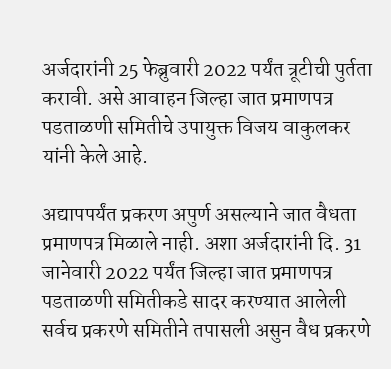अर्जदारांनी 25 फेब्रुवारी 2022 पर्यंत त्रूटीची पुर्तता करावी. असे आवाहन जिल्हा जात प्रमाणपत्र पडताळणी समितीचे उपायुक्त विजय वाकुलकर यांनी केले आहे.

अद्यापपर्यंत प्रकरण अपुर्ण असल्याने जात वैधता प्रमाणपत्र मिळाले नाही. अशा अर्जदारांनी दि. 31 जानेवारी 2022 पर्यंत जिल्हा जात प्रमाणपत्र पडताळणी समितीकडे सादर करण्यात आलेली सर्वच प्रकरणे समितीने तपासली असुन वैध प्रकरणे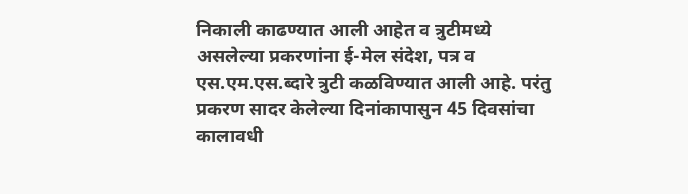निकाली काढण्यात आली आहेत व त्रुटीमध्ये असलेल्या प्रकरणांना ई-मेल संदेश, पत्र व एस.एम.एस.ब्दारे त्रुटी कळविण्यात आली आहे. परंतु प्रकरण सादर केलेल्या दिनांकापासुन 45 दिवसांचा कालावधी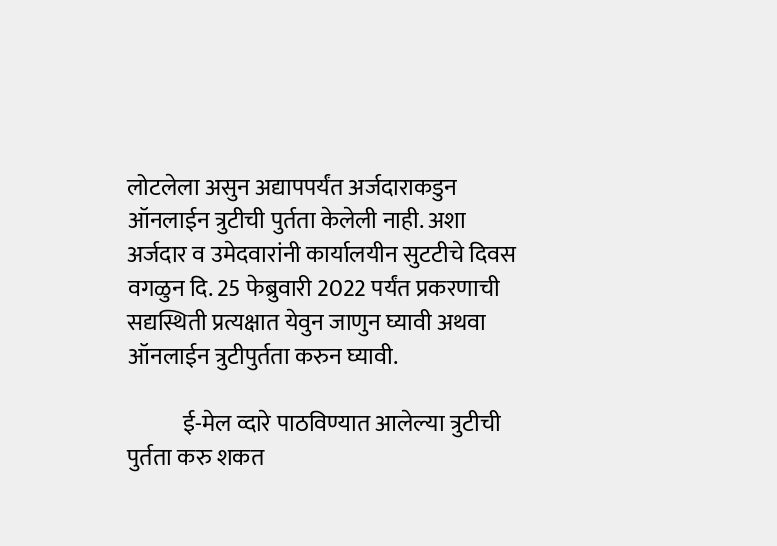लोटलेला असुन अद्यापपर्यंत अर्जदाराकडुन ऑनलाईन त्रुटीची पुर्तता केलेली नाही. अशा अर्जदार व उमेदवारांनी कार्यालयीन सुटटीचे दिवस वगळुन दि. 25 फेब्रुवारी 2022 पर्यंत प्रकरणाची सद्यस्थिती प्रत्यक्षात येवुन जाणुन घ्यावी अथवा ऑनलाईन त्रुटीपुर्तता करुन घ्यावी.

            ई-मेल व्दारे पाठविण्यात आलेल्या त्रुटीची पुर्तता करु शकत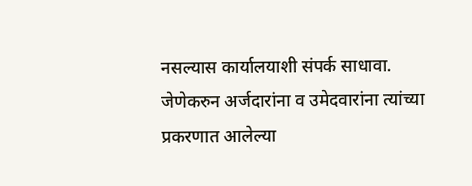नसल्यास कार्यालयाशी संपर्क साधावा. जेणेकरुन अर्जदारांना व उमेदवारांना त्यांच्या प्रकरणात आलेल्या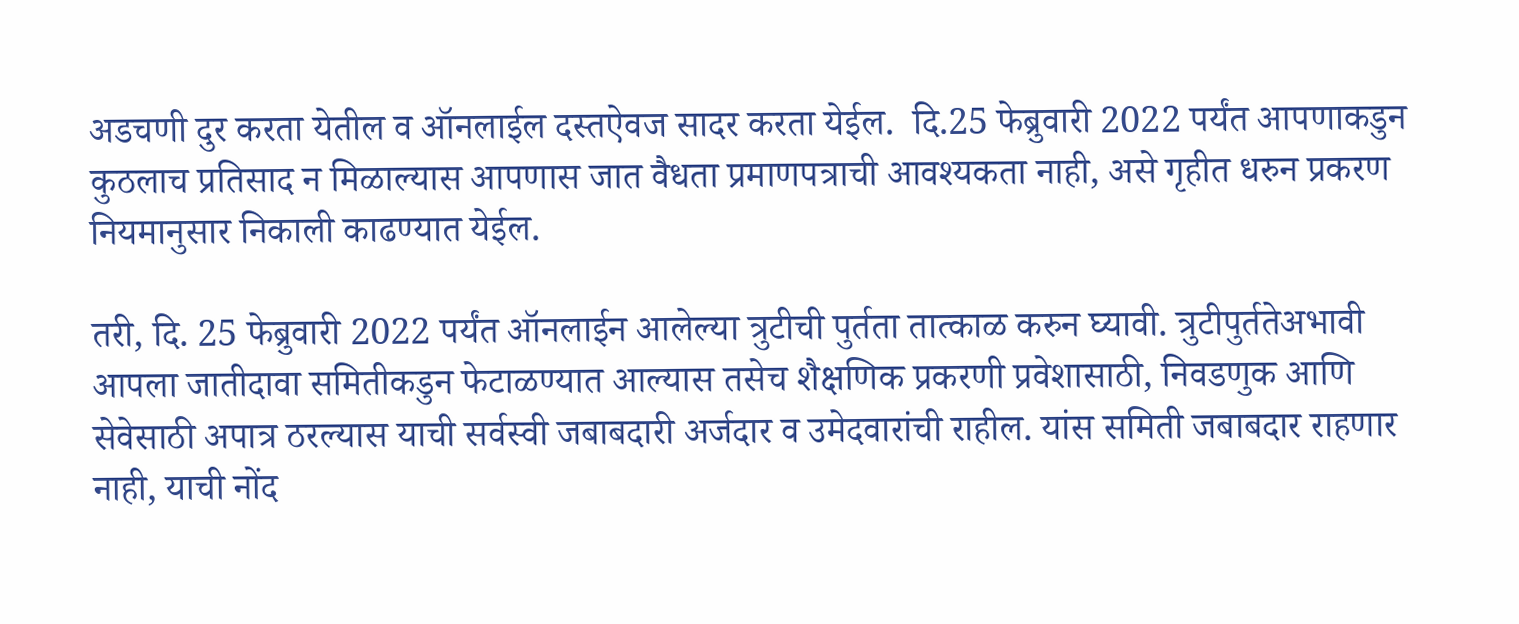अडचणी दुर करता येतील व ऑनलाईल दस्तऐवज सादर करता येईल.  दि.25 फेब्रुवारी 2022 पर्यंत आपणाकडुन कुठलाच प्रतिसाद न मिळाल्यास आपणास जात वैधता प्रमाणपत्राची आवश्यकता नाही, असे गृहीत धरुन प्रकरण नियमानुसार निकाली काढण्यात येईल.

तरी, दि. 25 फेब्रुवारी 2022 पर्यंत ऑनलाईन आलेल्या त्रुटीची पुर्तता तात्काळ करुन घ्यावी. त्रुटीपुर्ततेअभावी आपला जातीदावा समितीकडुन फेटाळण्यात आल्यास तसेच शैक्षणिक प्रकरणी प्रवेशासाठी, निवडणुक आणि सेवेसाठी अपात्र ठरल्यास याची सर्वस्वी जबाबदारी अर्जदार व उमेदवारांची राहील. यांस समिती जबाबदार राहणार नाही, याची नोंद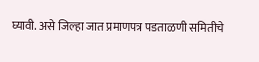घ्यावी. असे जिल्हा जात प्रमाणपत्र पडताळणी समितीचे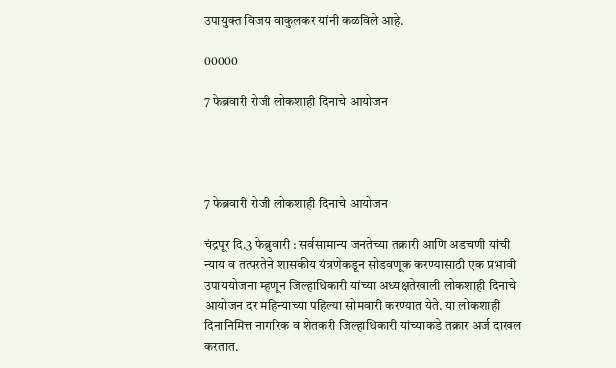उपायुक्त विजय वाकुलकर यांनी कळविले आहे.

00000

7 फेब्रवारी रोजी लोकशाही दिनाचे आयोजन




7 फेब्रवारी रोजी लोकशाही दिनाचे आयोजन

चंद्रपूर दि.3 फेब्रुवारी : सर्वसामान्य जनतेच्या तक्रारी आणि अडचणी यांची न्याय व तत्परतेने शासकीय यंत्रणेकडून सोडवणूक करण्यासाठी एक प्रभावी उपाययोजना म्हणून जिल्हाधिकारी यांच्या अध्यक्षतेखाली लोकशाही दिनाचे आयोजन दर महिन्याच्या पहिल्या सोमवारी करण्यात येते. या लोकशाही दिनानिमित्त नागरिक व शेतकरी जिल्हाधिकारी यांच्याकडे तक्रार अर्ज दाखल करतात.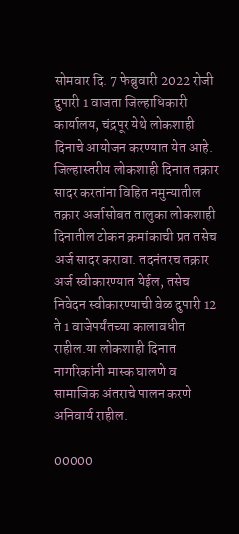सोमवार दि. 7 फेब्रुवारी 2022 रोजी दुपारी 1 वाजता जिल्हाधिकारी कार्यालय, चंद्रपूर येथे लोकशाही दिनाचे आयोजन करण्यात येत आहे. जिल्हास्तरीय लोकशाही दिनात तक्रार सादर करतांना विहित नमुन्यातील तक्रार अर्जासोबत तालुका लोकशाही दिनातील टोकन क्रमांकाची प्रत तसेच अर्ज सादर करावा. तदनंतरच तक्रार अर्ज स्वीकारण्यात येईल, तसेच निवेदन स्वीकारण्याची वेळ दुपारी 12 ते 1 वाजेपर्यंतच्या कालावधीत राहील.या लोकशाही दिनात नागरिकांनी मास्क घालणे व सामाजिक अंतराचे पालन करणे अनिवार्य राहील.

00000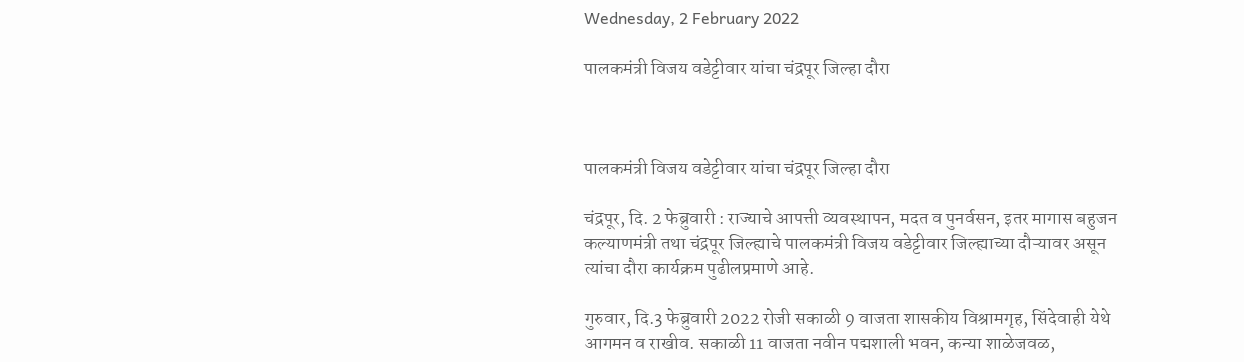Wednesday, 2 February 2022

पालकमंत्री विजय वडेट्टीवार यांचा चंद्रपूर जिल्हा दौरा



पालकमंत्री विजय वडेट्टीवार यांचा चंद्रपूर जिल्हा दौरा

चंद्रपूर, दि. 2 फेब्रुवारी : राज्याचे आपत्ती व्यवस्थापन, मदत व पुनर्वसन, इतर मागास बहुजन कल्याणमंत्री तथा चंद्रपूर जिल्ह्याचे पालकमंत्री विजय वडेट्टीवार जिल्ह्याच्या दौऱ्यावर असून त्यांचा दौरा कार्यक्रम पुढीलप्रमाणे आहे.

गुरुवार, दि.3 फेब्रुवारी 2022 रोजी सकाळी 9 वाजता शासकीय विश्रामगृह, सिंदेवाही येथे आगमन व राखीव. सकाळी 11 वाजता नवीन पद्मशाली भवन, कन्या शाळेजवळ,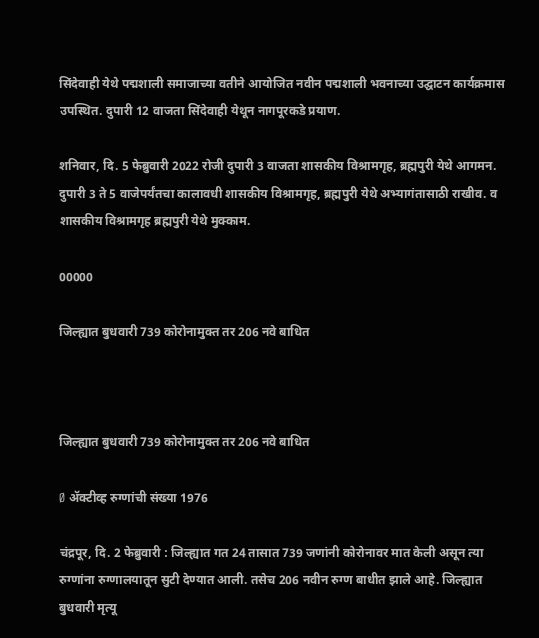सिंदेवाही येथे पद्मशाली समाजाच्या वतीने आयोजित नवीन पद्मशाली भवनाच्या उद्घाटन कार्यक्रमास उपस्थित. दुपारी 12 वाजता सिंदेवाही येथून नागपूरकडे प्रयाण.

शनिवार, दि. 5 फेब्रुवारी 2022 रोजी दुपारी 3 वाजता शासकीय विश्रामगृह, ब्रह्मपुरी येथे आगमन. दुपारी 3 ते 5 वाजेपर्यंतचा कालावधी शासकीय विश्रामगृह, ब्रह्मपुरी येथे अभ्यागंतासाठी राखीव. व शासकीय विश्रामगृह ब्रह्मपुरी येथे मुक्काम.

00000

जिल्ह्यात बुधवारी 739 कोरोनामुक्त तर 206 नवे बाधित



जिल्ह्यात बुधवारी 739 कोरोनामुक्त तर 206 नवे बाधित

Ø ॲक्टीव्ह रुग्णांची संख्या 1976

चंद्रपूर, दि. 2 फेब्रुवारी : जिल्ह्यात गत 24 तासात 739 जणांनी कोरोनावर मात केली असून त्या रुग्णांना रुग्णालयातून सुटी देण्यात आली. तसेच 206 नवीन रुग्ण बाधीत झाले आहे. जिल्ह्यात बुधवारी मृत्यू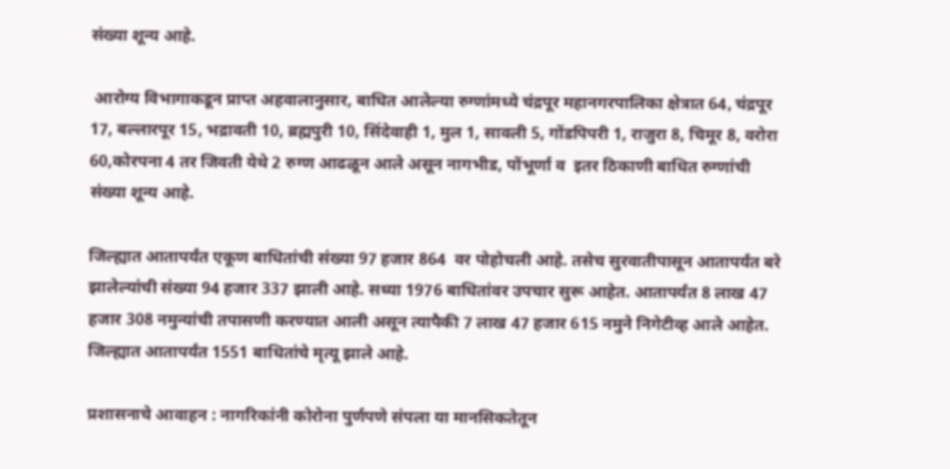संख्या शून्य आहे.

 आरोग्य विभागाकडून प्राप्त अहवालानुसार, बाधित आलेल्या रुग्णांमध्ये चंद्रपूर महानगरपालिका क्षेत्रात 64, चंद्रपूर 17, बल्लारपूर 15, भद्रावती 10, ब्रह्मपुरी 10, सिंदेवाही 1, मुल 1, सावली 5, गोंडपिपरी 1, राजुरा 8, चिमूर 8, वरोरा 60,कोरपना 4 तर जिवती येथे 2 रुग्ण आढळून आले असून नागभीड, पोंभूर्णा व  इतर ठिकाणी बाधित रुग्णांची संख्या शून्य आहे.

जिल्ह्यात आतापर्यंत एकूण बाधितांची संख्या 97 हजार 864  वर पोहोचली आहे. तसेच सुरवातीपासून आतापर्यंत बरे झालेल्यांची संख्या 94 हजार 337 झाली आहे. सध्या 1976 बाधितांवर उपचार सुरू आहेत. आतापर्यंत 8 लाख 47 हजार 308 नमुन्यांची तपासणी करण्यात आली असून त्यापैकी 7 लाख 47 हजार 615 नमुने निगेटीव्ह आले आहेत. जिल्ह्यात आतापर्यंत 1551 बाधितांचे मृत्यू झाले आहे.

प्रशासनाचे आवाहन : नागरिकांनी कोरोना पुर्णपणे संपला या मानसिकतेतून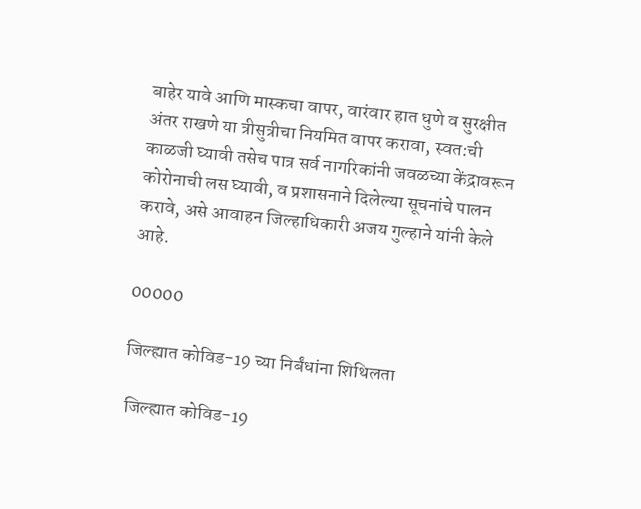बाहेर यावे आणि मास्कचा वापर, वारंवार हात धुणे व सुरक्षीत अंतर राखणे या त्रीसुत्रीचा नियमित वापर करावा, स्वत:ची काळजी घ्यावी तसेच पात्र सर्व नागरिकांनी जवळच्या केंद्रावरून कोरोनाची लस घ्यावी, व प्रशासनाने दिलेल्या सूचनांचे पालन करावे, असे आवाहन जिल्हाधिकारी अजय गुल्हाने यांनी केले आहे.

00000

जिल्ह्यात कोविड-19 च्या निर्बंधांना शिथिलता

 जिल्ह्यात कोविड-19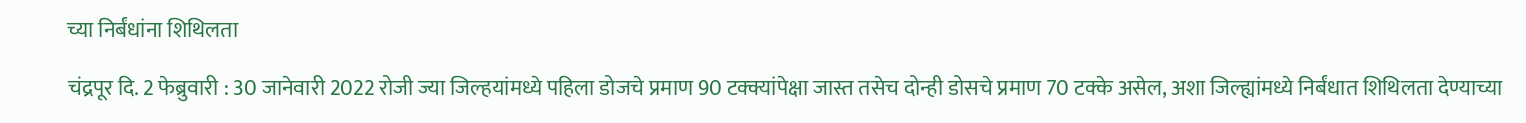च्या निर्बंधांना शिथिलता

चंद्रपूर दि. 2 फेब्रुवारी : 30 जानेवारी 2022 रोजी ज्या जिल्हयांमध्ये पहिला डोजचे प्रमाण 90 टक्क्यांपेक्षा जास्त तसेच दोन्ही डोसचे प्रमाण 70 टक्के असेल, अशा जिल्ह्यांमध्ये निर्बंधात शिथिलता देण्याच्या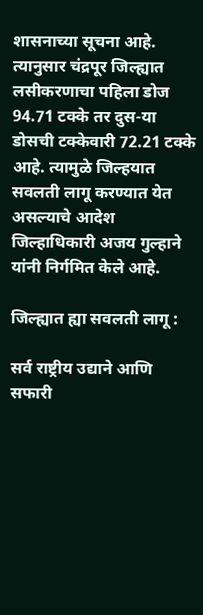शासनाच्या सूचना आहे. त्यानुसार चंद्रपूर जिल्ह्यात लसीकरणाचा पहिला डोज 94.71 टक्के तर दुस-या डोसची टक्केवारी 72.21 टक्के आहे. त्यामुळे जिल्हयात सवलती लागू करण्यात येत असल्याचे आदेश जिल्हाधिकारी अजय गुल्हाने यांनी निर्गमित केले आहे.

जिल्ह्यात ह्या सवलती लागू :

सर्व राष्ट्रीय उद्याने आणि सफारी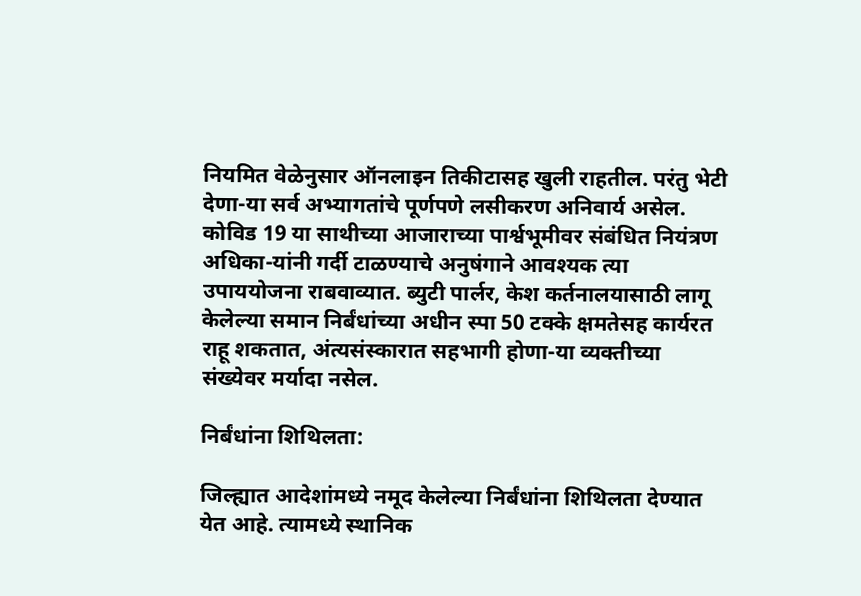नियमित वेळेनुसार ऑनलाइन तिकीटासह खुली राहतील. परंतु भेटी  देणा-या सर्व अभ्यागतांचे पूर्णपणे लसीकरण अनिवार्य असेल. कोविड 19 या साथीच्या आजाराच्या पार्श्वभूमीवर संबंधित नियंत्रण अधिका-यांनी गर्दी टाळण्याचे अनुषंगाने आवश्यक त्या उपाययोजना राबवाव्यात. ब्युटी पार्लर, केश कर्तनालयासाठी लागू केलेल्या समान निर्बंधांच्या अधीन स्पा 50 टक्के क्षमतेसह कार्यरत राहू शकतात, अंत्यसंस्कारात सहभागी होणा-या व्यक्तीच्या संख्येवर मर्यादा नसेल.

निर्बंधांना शिथिलता:

जिल्ह्यात आदेशांमध्ये नमूद केलेल्या निर्बंधांना शिथिलता देण्यात येत आहे. त्यामध्ये स्थानिक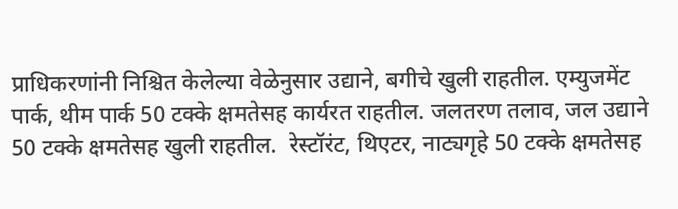प्राधिकरणांनी निश्चित केलेल्या वेळेनुसार उद्याने, बगीचे खुली राहतील. एम्युजमेंट पार्क, थीम पार्क 50 टक्के क्षमतेसह कार्यरत राहतील. जलतरण तलाव, जल उद्याने 50 टक्के क्षमतेसह खुली राहतील.  रेस्टॉरंट, थिएटर, नाट्यगृहे 50 टक्के क्षमतेसह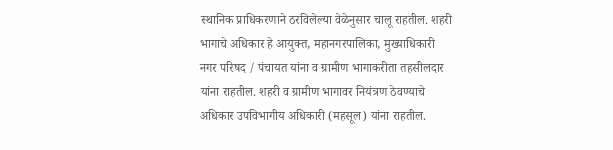स्थानिक प्राधिकरणाने ठरविलेल्या वेळेनुसार चालू राहतील. शहरी भागाचे अधिकार हे आयुक्त, महानगरपालिका, मुख्याधिकारी नगर परिषद / पंचायत यांना व ग्रामीण भागाकरीता तहसीलदार यांना राहतील. शहरी व ग्रामीण भागावर नियंत्रण ठेवण्याचे अधिकार उपविभागीय अधिकारी (महसूल) यांना राहतील.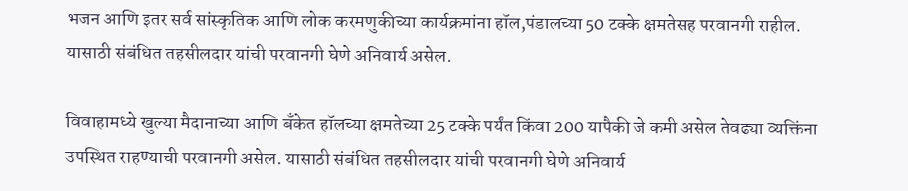भजन आणि इतर सर्व सांस्कृतिक आणि लोक करमणुकीच्या कार्यक्रमांना हॉल,पंडालच्या 50 टक्के क्षमतेसह परवानगी राहील. यासाठी संबंधित तहसीलदार यांची परवानगी घेणे अनिवार्य असेल.

विवाहामध्ये खुल्या मैदानाच्या आणि बँकेत हॉलच्या क्षमतेच्या 25 टक्के पर्यंत किंवा 200 यापैकी जे कमी असेल तेवढ्या व्यक्तिंना उपस्थित राहण्याची परवानगी असेल. यासाठी संबंधित तहसीलदार यांची परवानगी घेणे अनिवार्य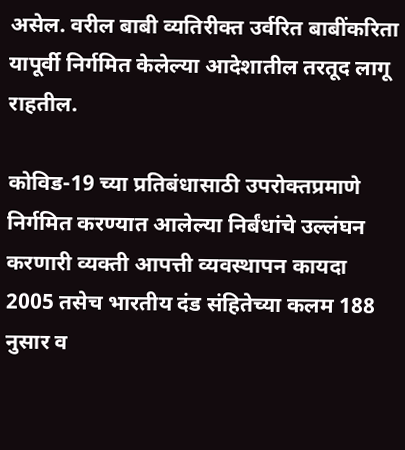असेल. वरील बाबी व्यतिरीक्त उर्वरित बाबींकरिता यापूर्वी निर्गमित केलेल्या आदेशातील तरतूद लागू राहतील.

कोविड-19 च्या प्रतिबंधासाठी उपरोक्तप्रमाणे निर्गमित करण्यात आलेल्या निर्बंधांचे उल्लंघन करणारी व्यक्ती आपत्ती व्यवस्थापन कायदा 2005 तसेच भारतीय दंड संहितेच्या कलम 188 नुसार व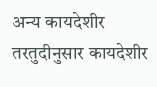अन्य कायदेशीर तरतुदीनुसार कायदेशीर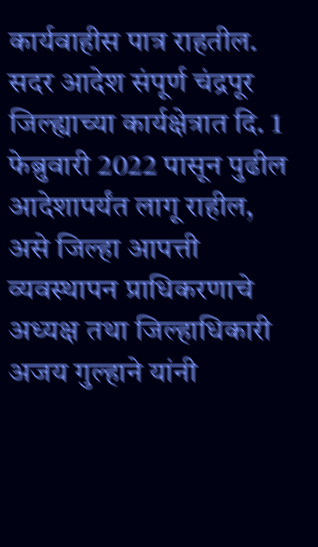कार्यवाहीस पात्र राहतील. सदर आदेश संपूर्ण चंद्रपूर जिल्ह्याच्या कार्यक्षेत्रात दि. 1 फेब्रुवारी 2022 पासून पुढील आदेशापर्यंत लागू राहील, असे जिल्हा आपत्ती व्यवस्थापन प्राधिकरणाचे अध्यक्ष तथा जिल्हाधिकारी अजय गुल्हाने यांनी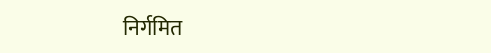निर्गमित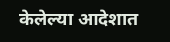केलेल्या आदेशात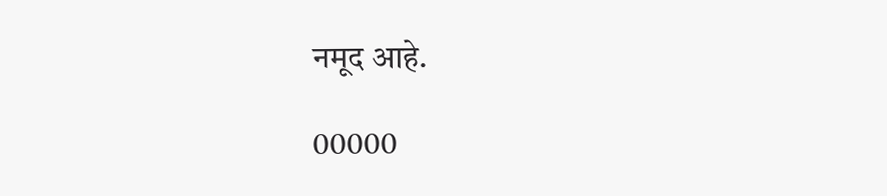नमूद आहे.

00000